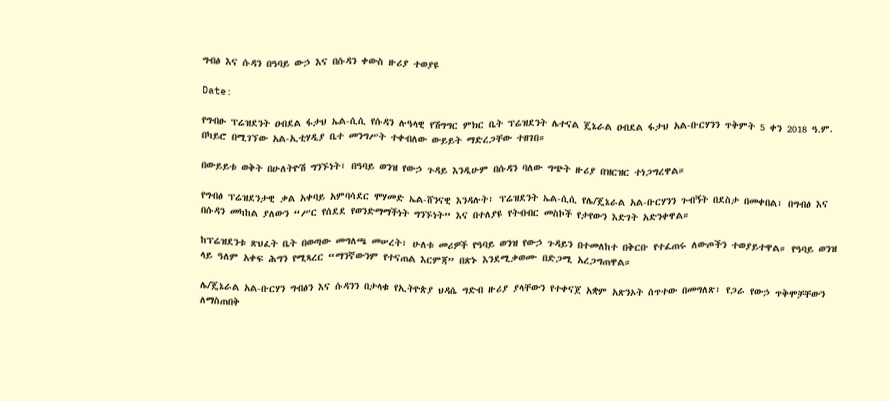ግብፅ እና ሱዳን በዓባይ ውኃ እና በሱዳን ቀውስ ዙሪያ ተወያዩ

Date:

የግብፁ ፕሬዝደንት ዐብደል ፋታህ ኤል-ሲሲ የሱዳን ሉዓላዊ የሽግግር ምክር ቤት ፕሬዝደንት ሌተናል ጄኔራል ዐብደል ፋታህ አል-ቡርሃንን ጥቅምት 5 ቀን 2018 ዓ.ም. በካይሮ በሚገኘው አል-ኢቲሃዲያ ቤተ መንግሥት ተቀብለው ውይይት ማድረጋቸው ተዘገበ።

በውይይቱ ወቅት በሁለትዮሽ ግንኙነት፣ በዓባይ ወንዝ የውኃ ጉዳይ እንዲሁም በሱዳን ባለው ግጭት ዙሪያ በዝርዝር ተነጋግረዋል።

የግብፅ ፕሬዝደንታዊ ቃል አቀባይ አምባሳደር ሞሃመድ ኤል-ሸንናዊ እንዳሉት፣ ፕሬዝደንት ኤል-ሲሲ የሌ/ጄኔራል አል-ቡርሃንን ጉብኝት በደስታ በመቀበል፣ በግብፅ እና በሱዳን መካከል ያለውን “ሥር የሰደደ የወንድማማችነት ግንኙነት” እና በተለያዩ የትብብር መስኮች የታየውን እድገት አድንቀዋል።

ከፕሬዝደንቱ ጽህፈት ቤት በወጣው መግለጫ መሠረት፣ ሁለቱ መሪዎች የዓባይ ወንዝ የውኃ ጉዳይን በተመለከተ በቅርቡ የተፈጠሩ ለውጦችን ተወያይተዋል። የዓባይ ወንዝ ላይ ዓለም አቀፍ ሕግን የሚጻረር “ማንኛውንም የተናጠል እርምጃ” በጽኑ እንደሚቃወሙ በድጋሚ አረጋግጠዋል።

ሌ/ጄኔራል አል-ቡርሃን ግብፅን እና ሱዳንን በታላቁ የኢትዮጵያ ህዳሴ ግድብ ዙሪያ ያላቸውን የተቀናጀ አቋም አጽንኦት ሰጥተው በመግለጽ፣ የጋራ የውኃ ጥቅሞቻቸውን ለማስጠበቅ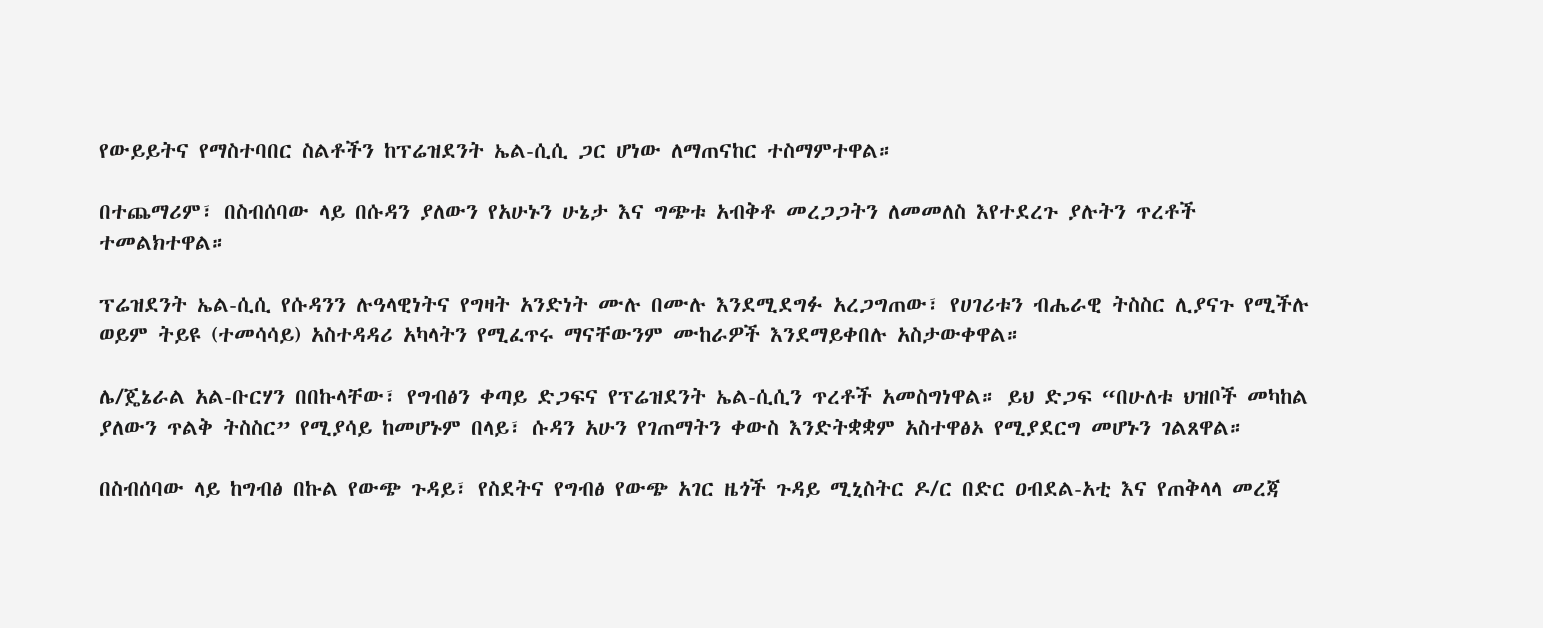የውይይትና የማስተባበር ስልቶችን ከፕሬዝደንት ኤል-ሲሲ ጋር ሆነው ለማጠናከር ተስማምተዋል።

በተጨማሪም፣ በስብሰባው ላይ በሱዳን ያለውን የአሁኑን ሁኔታ እና ግጭቱ አብቅቶ መረጋጋትን ለመመለስ እየተደረጉ ያሉትን ጥረቶች ተመልክተዋል።

ፕሬዝደንት ኤል-ሲሲ የሱዳንን ሉዓላዊነትና የግዛት አንድነት ሙሉ በሙሉ እንደሚደግፉ አረጋግጠው፣ የሀገሪቱን ብሔራዊ ትስስር ሊያናጉ የሚችሉ ወይም ትይዩ (ተመሳሳይ) አስተዳዳሪ አካላትን የሚፈጥሩ ማናቸውንም ሙከራዎች እንደማይቀበሉ አስታውቀዋል።

ሌ/ጄኔራል አል-ቡርሃን በበኩላቸው፣ የግብፅን ቀጣይ ድጋፍና የፕሬዝደንት ኤል-ሲሲን ጥረቶች አመስግነዋል። ይህ ድጋፍ “በሁለቱ ህዝቦች መካከል ያለውን ጥልቅ ትስስር” የሚያሳይ ከመሆኑም በላይ፣ ሱዳን አሁን የገጠማትን ቀውስ እንድትቋቋም አስተዋፅኦ የሚያደርግ መሆኑን ገልጸዋል።

በስብሰባው ላይ ከግብፅ በኩል የውጭ ጉዳይ፣ የስደትና የግብፅ የውጭ አገር ዜጎች ጉዳይ ሚኒስትር ዶ/ር በድር ዐብደል-አቲ እና የጠቅላላ መረጃ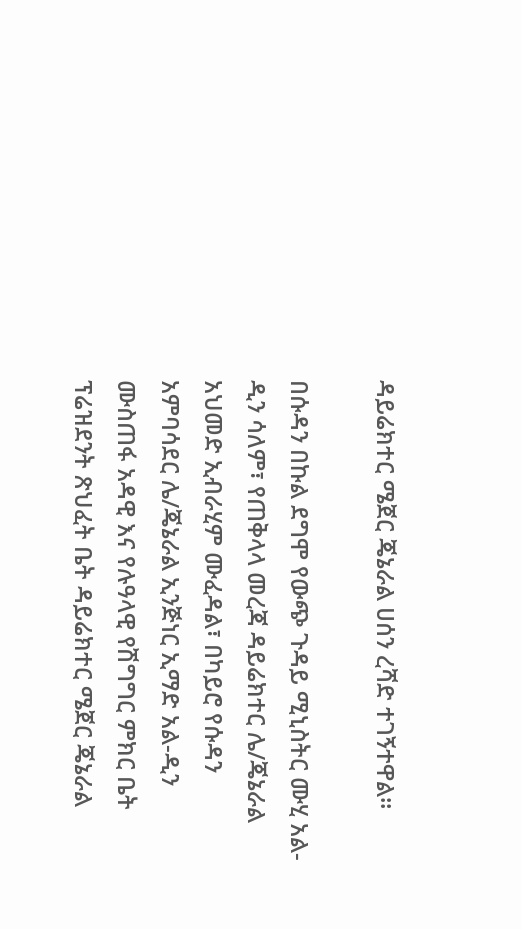ዳይሬክተር ሜጀር ጄኔራል ሀሰን ረሻድ ተገኝተዋል።

በሱዳን በኩል ደግሞ የውጭ ጉዳይ ሚኒስትር ሙሂ አል-ዲን ሳለም፣ የጠቅላላ መረጃ ዳይሬክተር ሌ/ጄኔራል አህመድ ኢብራሂም ሙፈዳል፣ በካይሮ የሱዳን አምባሳደር ሌ/ጄኔራል ኢንጅነር ኢማድ አል-ዲን ሙስጠፋ አዳዊ እና የሉዓላዊ የሽግግር ምክር ቤት ፕሬዝደንት ጽህፈት ቤት ዳይሬክተር ሜጀር ጄኔራል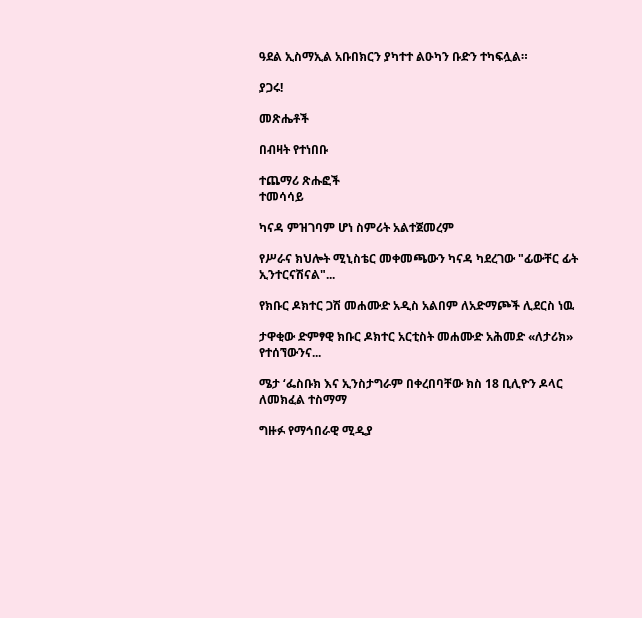ዓደል ኢስማኢል አቡበክርን ያካተተ ልዑካን ቡድን ተካፍሏል።

ያጋሩ!

መጽሔቶች

በብዛት የተነበቡ

ተጨማሪ ጽሑፎች
ተመሳሳይ

ካናዳ ምዝገባም ሆነ ስምሪት አልተጀመረም

የሥራና ክህሎት ሚኒስቴር መቀመጫውን ካናዳ ካደረገው "ፊውቸር ፊት ኢንተርናሽናል"...

የክቡር ዶክተር ጋሽ መሐሙድ አዲስ አልበም ለአድማጮች ሊደርስ ነዉ

ታዋቂው ድምፃዊ ክቡር ዶክተር አርቲስት መሐሙድ አሕመድ «ለታሪክ» የተሰኘውንና...

ሜታ ‘ፌስቡክ እና ኢንስታግራም በቀረበባቸው ክስ 18 ቢሊዮን ዶላር ለመክፈል ተስማማ

ግዙፉ የማኅበራዊ ሚዲያ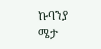ኩባንያ ሜታ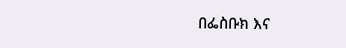በፌስቡክ እና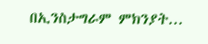በኢንስታግራም ምክንያት...